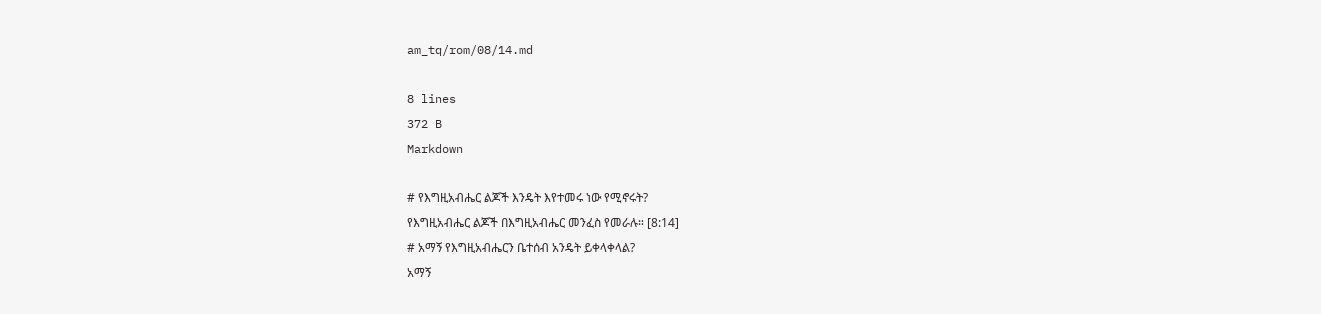am_tq/rom/08/14.md

8 lines
372 B
Markdown

# የእግዚአብሔር ልጆች እንዴት እየተመሩ ነው የሚኖሩት?
የእግዚአብሔር ልጆች በእግዚአብሔር መንፈስ የመራሉ። [8:14]
# አማኝ የእግዚአብሔርን ቤተሰብ አንዴት ይቀላቀላል?
አማኝ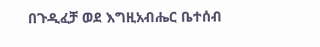በጉዲፈቻ ወደ እግዚአብሔር ቤተሰብ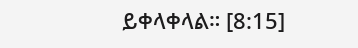ይቀላቀላል። [8:15]